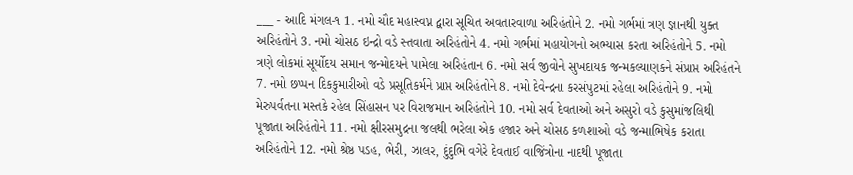___ - આદિ મંગલ-૧ 1. નમો ચૌદ મહાસ્વપ્ન દ્વારા સૂચિત અવતારવાળા અરિહંતોને 2. નમો ગર્ભમાં ત્રણ જ્ઞાનથી યુક્ત અરિહંતોને 3. નમો ચોસઠ ઇન્દ્રો વડે સ્તવાતા અરિહંતોને 4. નમો ગર્ભમાં મહાયોગનો અભ્યાસ કરતા અરિહંતોને 5. નમો ત્રણે લોકમાં સૂર્યોદય સમાન જન્મોદયને પામેલા અરિહંતાન 6. નમો સર્વ જીવોને સુખદાયક જન્મકલ્યાણકને સંપ્રાપ્ત અરિહંતને 7. નમો છપ્પન દિકકુમારીઓ વડે પ્રસૂતિકર્મને પ્રાપ્ત અરિહંતોને 8. નમો દેવેન્દ્રના કરસંપુટમાં રહેલા અરિહંતોને 9. નમો મેરુપર્વતના મસ્તકે રહેલ સિંહાસન પર વિરાજમાન અરિહંતોને 10. નમો સર્વ દેવતાઓ અને અસુરો વડે કુસુમાંજલિથી પૂજાતા અરિહંતોને 11. નમો ક્ષીરસમુદ્રના જલથી ભરેલા એક હજાર અને ચોસઠ કળશાઓ વડે જન્માભિષેક કરાતા અરિહંતોને 12. નમો શ્રેષ્ઠ પડહ, ભેરી, ઝાલર, દુંદુભિ વગેરે દેવતાઈ વાજિંત્રોના નાદથી પૂજાતા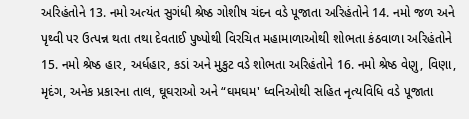અરિહંતોને 13. નમો અત્યંત સુગંધી શ્રેષ્ઠ ગોશીષ ચંદન વડે પૂજાતા અરિહંતોને 14. નમો જળ અને પૃથ્વી પર ઉત્પન્ન થતા તથા દેવતાઈ પુષ્પોથી વિરચિત મહામાળાઓથી શોભતા કંઠવાળા અરિહંતોને 15. નમો શ્રેષ્ઠ હાર, અર્ધહાર, કડાં અને મુકુટ વડે શોભતા અરિહંતોને 16. નમો શ્રેષ્ઠ વેણુ, વિણા, મૃદંગ, અનેક પ્રકારના તાલ, ઘૂઘરાઓ અને “ઘમઘમ' ધ્વનિઓથી સહિત નૃત્યવિધિ વડે પૂજાતા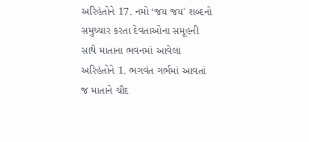અરિહંતોને 17. નમો ‘જય જય' શબ્દનો સમુચ્ચાર કરતા દેવતાઓના સમૂહની સાથે માતાના ભવનમાં આવેલા અરિહંતોને 1. ભગવંત ગર્ભમાં આવતાં જ માતાને ચૌદ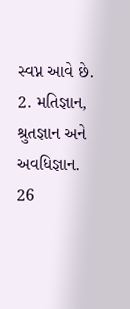સ્વપ્ન આવે છે. 2. મતિજ્ઞાન, શ્રુતજ્ઞાન અને અવધિજ્ઞાન. 26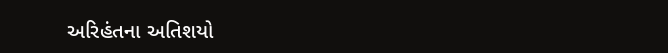અરિહંતના અતિશયો